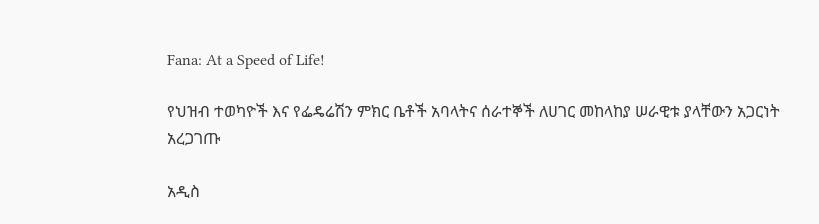Fana: At a Speed of Life!

የህዝብ ተወካዮች እና የፌዴሬሽን ምክር ቤቶች አባላትና ሰራተኞች ለሀገር መከላከያ ሠራዊቱ ያላቸውን አጋርነት አረጋገጡ

አዲስ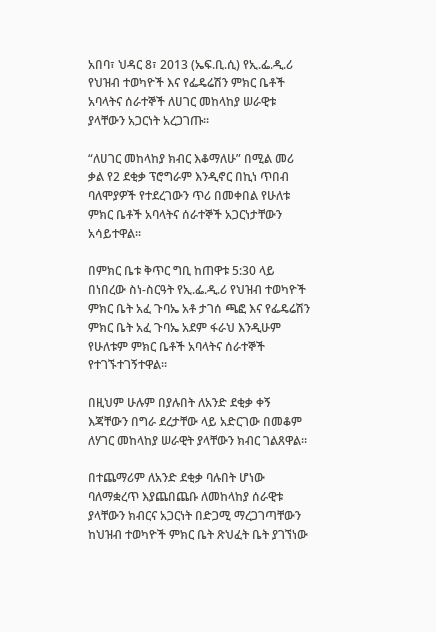አበባ፣ ህዳር 8፣ 2013 (ኤፍ.ቢ.ሲ) የኢ.ፌ.ዲ.ሪ የህዝብ ተወካዮች እና የፌዴሬሽን ምክር ቤቶች አባላትና ሰራተኞች ለሀገር መከላከያ ሠራዊቱ ያላቸውን አጋርነት አረጋገጡ።

“ለሀገር መከላከያ ክብር እቆማለሁ” በሚል መሪ ቃል የ2 ደቂቃ ፕሮግራም እንዲኖር በኪነ ጥበብ ባለሞያዎች የተደረገውን ጥሪ በመቀበል የሁለቱ ምክር ቤቶች አባላትና ሰራተኞች አጋርነታቸውን አሳይተዋል።

በምክር ቤቱ ቅጥር ግቢ ከጠዋቱ 5:30 ላይ በነበረው ስነ-ስርዓት የኢ.ፌ.ዲ.ሪ የህዝብ ተወካዮች ምክር ቤት አፈ ጉባኤ አቶ ታገሰ ጫፎ እና የፌዴሬሽን ምክር ቤት አፈ ጉባኤ አደም ፋራህ እንዲሁም የሁለቱም ምክር ቤቶች አባላትና ሰራተኞች የተገኙተገኝተዋል።

በዚህም ሁሉም በያሉበት ለአንድ ደቂቃ ቀኝ እጃቸውን በግራ ደረታቸው ላይ አድርገው በመቆም ለሃገር መከላከያ ሠራዊት ያላቸውን ክብር ገልጸዋል።

በተጨማሪም ለአንድ ደቂቃ ባሉበት ሆነው ባለማቋረጥ እያጨበጨቡ ለመከላከያ ሰራዊቱ ያላቸውን ክብርና አጋርነት በድጋሚ ማረጋገጣቸውን ከህዝብ ተወካዮች ምክር ቤት ጽህፈት ቤት ያገኘነው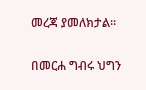መረጃ ያመለክታል።

በመርሐ ግብሩ ህግን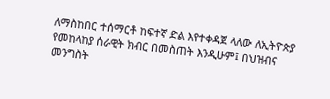ለማስከበር ተሰማርቶ ከፍተኛ ድል እየተቀዳጀ ላለው ለኢትዮጵያ የመከላከያ ሰራዊት ክብር በመስጠት እንዲሁም፤ በህዝብና መንግስት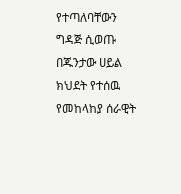የተጣለባቸውን  ግዳጅ ሲወጡ በጁንታው ሀይል ክህደት የተሰዉ የመከላከያ ሰራዊት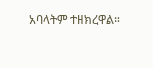አባላትም ተዘክረዋል።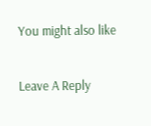You might also like

Leave A Reply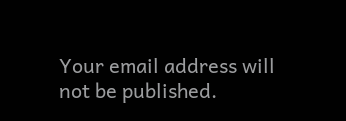Your email address will not be published.